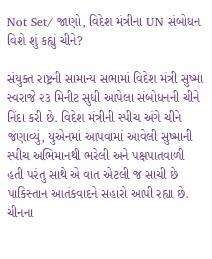Not Set/ જાણો, વિદેશ મંત્રીના UN સંબોધન વિશે શું કહ્યું ચીને?

સંયુક્ત રાષ્ટ્રની સામાન્ય સભામાં વિદેશ મંત્રી સુષ્મા સ્વરાજે ૨૩ મિનીટ સુધી આપેલા સંબોધનની ચીને નિંદા કરી છે. વિદેશ મંત્રીની સ્પીચ અંગે ચીને જણાવ્યું, યુએનમાં આપવામાં આવેલી સુષ્માની સ્પીચ અભિમાનથી ભરેલી અને પક્ષપાતવાળી હતી પરંતુ સાથે એ વાત એટલી જ સાચી છે પાકિસ્તાન આતંકવાદને સહારો આપી રહ્યા છે. ચીનના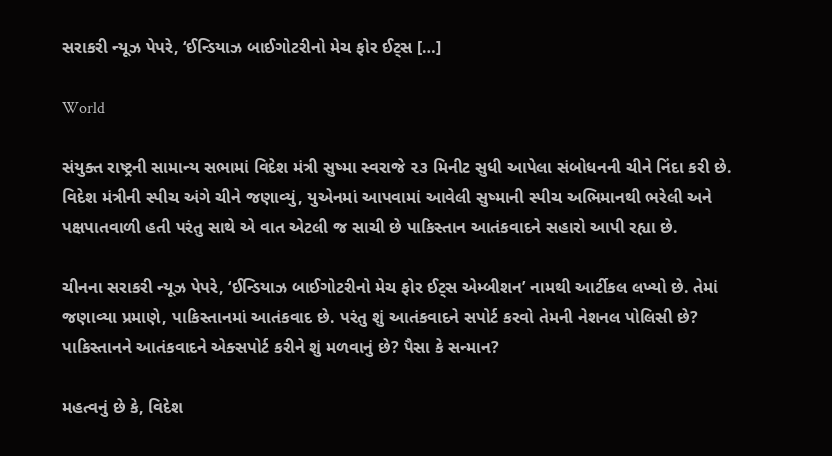સરાકરી ન્યૂઝ પેપરે, ‘ઈન્ડિયાઝ બાઈગોટરીનો મેચ ફોર ઈટ્સ […]

World

સંયુક્ત રાષ્ટ્રની સામાન્ય સભામાં વિદેશ મંત્રી સુષ્મા સ્વરાજે ૨૩ મિનીટ સુધી આપેલા સંબોધનની ચીને નિંદા કરી છે. વિદેશ મંત્રીની સ્પીચ અંગે ચીને જણાવ્યું, યુએનમાં આપવામાં આવેલી સુષ્માની સ્પીચ અભિમાનથી ભરેલી અને પક્ષપાતવાળી હતી પરંતુ સાથે એ વાત એટલી જ સાચી છે પાકિસ્તાન આતંકવાદને સહારો આપી રહ્યા છે.

ચીનના સરાકરી ન્યૂઝ પેપરે, ‘ઈન્ડિયાઝ બાઈગોટરીનો મેચ ફોર ઈટ્સ એમ્બીશન’ નામથી આર્ટીકલ લખ્યો છે. તેમાં જણાવ્યા પ્રમાણે, પાકિસ્તાનમાં આતંકવાદ છે. પરંતુ શું આતંકવાદને સપોર્ટ કરવો તેમની નેશનલ પોલિસી છે? પાકિસ્તાનને આતંકવાદને એક્સપોર્ટ કરીને શું મળવાનું છે? પૈસા કે સન્માન?

મહત્વનું છે કે, વિદેશ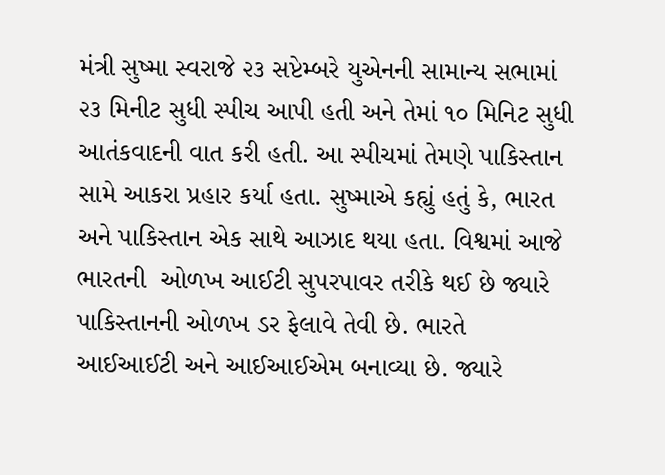મંત્રી સુષ્મા સ્વરાજે ૨૩ સપ્ટેમ્બરે યુએનની સામાન્ય સભામાં ૨૩ મિનીટ સુધી સ્પીચ આપી હતી અને તેમાં ૧૦ મિનિટ સુધી આતંકવાદની વાત કરી હતી. આ સ્પીચમાં તેમણે પાકિસ્તાન સામે આકરા પ્રહાર કર્યા હતા. સુષ્માએ કહ્યું હતું કે, ભારત અને પાકિસ્તાન એક સાથે આઝાદ થયા હતા. વિશ્વમાં આજે ભારતની  ઓળખ આઈટી સુપરપાવર તરીકે થઈ છે જ્યારે પાકિસ્તાનની ઓળખ ડર ફેલાવે તેવી છે. ભારતે આઈઆઈટી અને આઈઆઈએમ બનાવ્યા છે. જ્યારે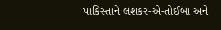પાકિસ્તાને લશકર-એ-તોઈબા અને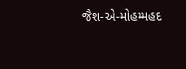જૈશ-એ-મોહમ્મહદ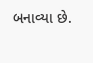બનાવ્યા છે.